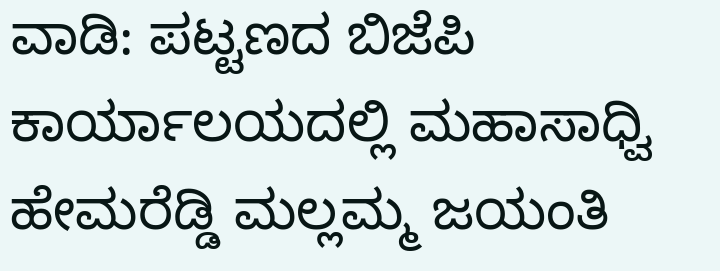ವಾಡಿ: ಪಟ್ಟಣದ ಬಿಜೆಪಿ ಕಾರ್ಯಾಲಯದಲ್ಲಿ ಮಹಾಸಾಧ್ವಿ ಹೇಮರೆಡ್ಡಿ ಮಲ್ಲಮ್ಮ ಜಯಂತಿ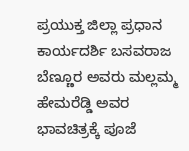ಪ್ರಯುಕ್ತ ಜಿಲ್ಲಾ ಪ್ರಧಾನ ಕಾರ್ಯದರ್ಶಿ ಬಸವರಾಜ ಬೆಣ್ಣೂರ ಅವರು ಮಲ್ಲಮ್ಮ ಹೇಮರೆಡ್ಡಿ ಅವರ ಭಾವಚಿತ್ರಕ್ಕೆ ಪೂಜೆ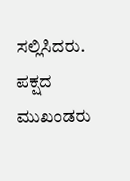ಸಲ್ಲಿಸಿದರು. ಪಕ್ಷದ ಮುಖಂಡರು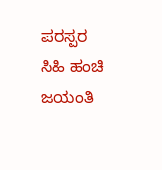ಪರಸ್ಪರ ಸಿಹಿ ಹಂಚಿ ಜಯಂತಿ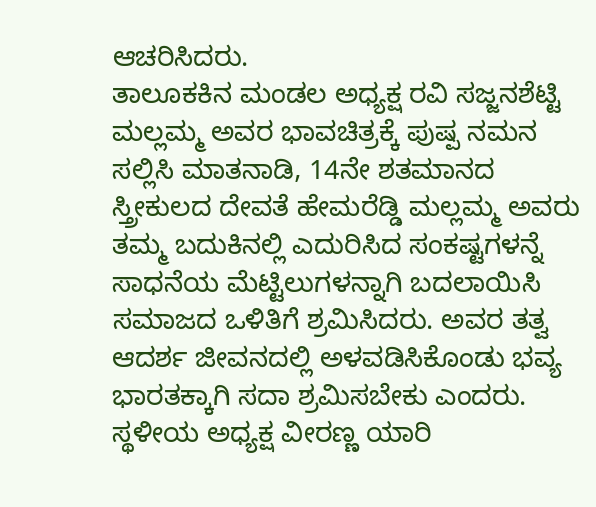ಆಚರಿಸಿದರು.
ತಾಲೂಕಕಿನ ಮಂಡಲ ಅಧ್ಯಕ್ಷ ರವಿ ಸಜ್ಜನಶೆಟ್ಟಿ ಮಲ್ಲಮ್ಮ ಅವರ ಭಾವಚಿತ್ರಕ್ಕೆ ಪುಷ್ಪ ನಮನ ಸಲ್ಲಿಸಿ ಮಾತನಾಡಿ, 14ನೇ ಶತಮಾನದ ಸ್ತ್ರೀಕುಲದ ದೇವತೆ ಹೇಮರೆಡ್ಡಿ ಮಲ್ಲಮ್ಮ ಅವರು ತಮ್ಮ ಬದುಕಿನಲ್ಲಿ ಎದುರಿಸಿದ ಸಂಕಷ್ಟಗಳನ್ನೆ ಸಾಧನೆಯ ಮೆಟ್ಟಿಲುಗಳನ್ನಾಗಿ ಬದಲಾಯಿಸಿ ಸಮಾಜದ ಒಳಿತಿಗೆ ಶ್ರಮಿಸಿದರು. ಅವರ ತತ್ವ ಆದರ್ಶ ಜೀವನದಲ್ಲಿ ಅಳವಡಿಸಿಕೊಂಡು ಭವ್ಯ ಭಾರತಕ್ಕಾಗಿ ಸದಾ ಶ್ರಮಿಸಬೇಕು ಎಂದರು.
ಸ್ಥಳೀಯ ಅಧ್ಯಕ್ಷ ವೀರಣ್ಣ ಯಾರಿ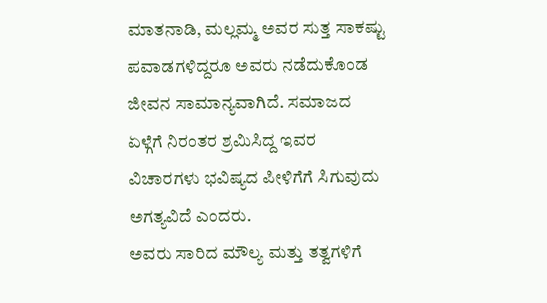ಮಾತನಾಡಿ, ಮಲ್ಲಮ್ಮ ಅವರ ಸುತ್ತ ಸಾಕಷ್ಟು ಪವಾಡಗಳಿದ್ದರೂ ಅವರು ನಡೆದುಕೊಂಡ ಜೀವನ ಸಾಮಾನ್ಯವಾಗಿದೆ. ಸಮಾಜದ ಏಳ್ಗೆಗೆ ನಿರಂತರ ಶ್ರಮಿಸಿದ್ದ ಇವರ ವಿಚಾರಗಳು ಭವಿಷ್ಯದ ಪೀಳಿಗೆಗೆ ಸಿಗುವುದು ಅಗತ್ಯವಿದೆ ಎಂದರು.
ಅವರು ಸಾರಿದ ಮೌಲ್ಯ ಮತ್ತು ತತ್ವಗಳಿಗೆ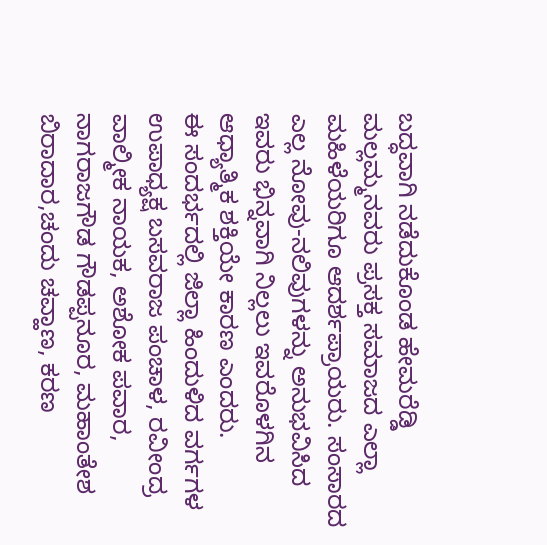ಬದ್ಧವಾಗಿ ನಡೆದುಕೊಂಡ ಹೇಮರೆಡ್ಡಿ ಮಲ್ಲಮ್ಮನವರು ಪ್ರಸಕ್ತ ಸಮಾಜದ ಎಲ್ಲಾ ಮಹಿಳೆಯರಿಗೂ ಆದರ್ಶಪ್ರಾಯರು. ಸಂಸಾರದ ಎಲ್ಲ ನೋವು-ನಲಿವುಗಳನ್ನು ಅನುಭವಿಸಿದ ಇವರು ಭಿನ್ನವಾಗಿ ನಿಲ್ಲಲು ಇವರೊಳಗಿನ ಆಧ್ಯಾತ್ಮಿಕ ಶಕ್ತಿಯೇ ಕಾರಣ ಎಂದರು.
ಈ ಸಂದರ್ಭದಲ್ಲಿ ಜಿಲ್ಲಾ ಹಿಂದುಳಿದ ವರ್ಗಗಳ ಉಪಾಧ್ಯಕ್ಷ ಬಸವರಾಜ ಪಂಚಾಳ, ರವೀಂದ್ರ ವಾಲ್ಮೀಕ ನಾಯಕ, ಅಶೋಕ ಪವಾರ, ನಾಗರಾಜಗೌಡ ಗೌಡಪ್ಪನೂರ, ಮಹಾಂತೇಶ ಬಿರಾದಾರ,ಚಂದು ಚವ್ಹಾಣ, ಕರಣ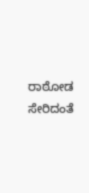ರಾಠೋಡ ಸೇರಿದಂತೆ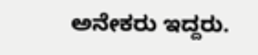ಅನೇಕರು ಇದ್ದರು.